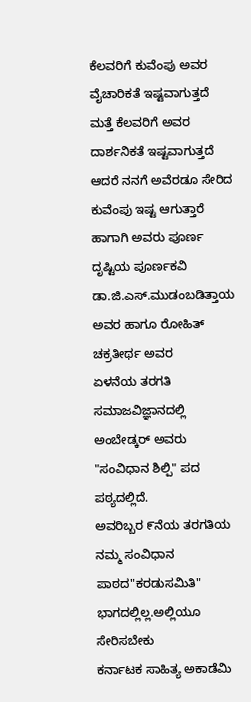ಕೆಲವರಿಗೆ ಕುವೆಂಪು ಅವರ ವೈಚಾರಿಕತೆ ಇಷ್ಟವಾಗುತ್ತದೆ ಮತ್ತೆ ಕೆಲವರಿಗೆ ಅವರ ದಾರ್ಶನಿಕತೆ ಇಷ್ಟವಾಗುತ್ತದೆ ಆದರೆ ನನಗೆ ಅವೆರಡೂ ಸೇರಿದ ಕುವೆಂಪು ಇಷ್ಟ ಆಗುತ್ತಾರೆ
ಹಾಗಾಗಿ ಅವರು ಪೂರ್ಣ ದೃಷ್ಟಿಯ ಪೂರ್ಣಕವಿ
ಡಾ.ಜಿ.ಎಸ್.ಮುಡಂಬಡಿತ್ತಾಯ ಅವರ ಹಾಗೂ ರೋಹಿತ್ ಚಕ್ರತೀರ್ಥ ಅವರ
ಏಳನೆಯ ತರಗತಿ ಸಮಾಜವಿಜ್ಞಾನದಲ್ಲಿ
ಅಂಬೇಡ್ಕರ್ ಅವರು "ಸಂವಿಧಾನ ಶಿಲ್ಪಿ" ಪದ ಪಠ್ಯದಲ್ಲಿದೆ.
ಅವರಿಬ್ಬರ ೯ನೆಯ ತರಗತಿಯ ನಮ್ಮ ಸಂವಿಧಾನ
ಪಾಠದ"ಕರಡುಸಮಿತಿ" ಭಾಗದಲ್ಲಿಲ್ಲ.ಅಲ್ಲಿಯೂ ಸೇರಿಸಬೇಕು
ಕರ್ನಾಟಕ ಸಾಹಿತ್ಯ ಅಕಾಡೆಮಿ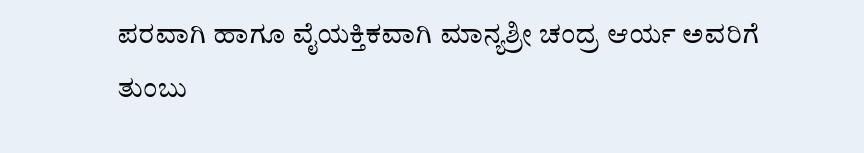ಪರವಾಗಿ ಹಾಗೂ ವೈಯಕ್ತಿಕವಾಗಿ ಮಾನ್ಯಶ್ರೀ ಚಂದ್ರ ಆರ್ಯ ಅವರಿಗೆ ತುಂಬು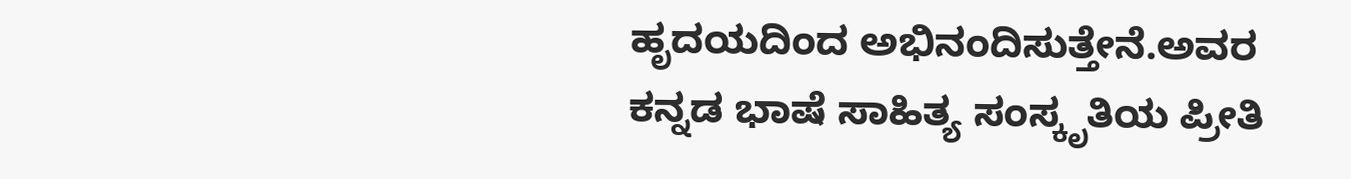ಹೃದಯದಿಂದ ಅಭಿನಂದಿಸುತ್ತೇನೆ.ಅವರ ಕನ್ನಡ ಭಾಷೆ ಸಾಹಿತ್ಯ ಸಂಸ್ಕೃತಿಯ ಪ್ರೀತಿ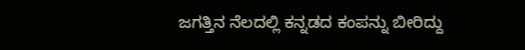ಜಗತ್ತಿನ ನೆಲದಲ್ಲಿ ಕನ್ನಡದ ಕಂಪನ್ನು ಬೀರಿದ್ದು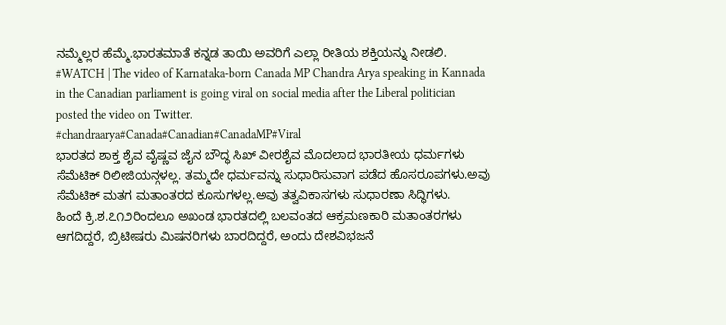ನಮ್ಮೆಲ್ಲರ ಹೆಮ್ಮೆ.ಭಾರತಮಾತೆ ಕನ್ನಡ ತಾಯಿ ಅವರಿಗೆ ಎಲ್ಲಾ ರೀತಿಯ ಶಕ್ತಿಯನ್ನು ನೀಡಲಿ.
#WATCH | The video of Karnataka-born Canada MP Chandra Arya speaking in Kannada in the Canadian parliament is going viral on social media after the Liberal politician posted the video on Twitter.
#chandraarya#Canada#Canadian#CanadaMP#Viral
ಭಾರತದ ಶಾಕ್ತ ಶೈವ ವೈಷ್ಣವ ಜೈನ ಬೌದ್ಧ ಸಿಖ್ ವೀರಶೈವ ಮೊದಲಾದ ಭಾರತೀಯ ಧರ್ಮಗಳು ಸೆಮೆಟಿಕ್ ರಿಲೀಜಿಯನ್ಗಳಲ್ಲ. ತಮ್ಮದೇ ಧರ್ಮವನ್ನು ಸುಧಾರಿಸುವಾಗ ಪಡೆದ ಹೊಸರೂಪಗಳು.ಅವು ಸೆಮೆಟಿಕ್ ಮತಗ ಮತಾಂತರದ ಕೂಸುಗಳಲ್ಲ.ಅವು ತತ್ವವಿಕಾಸಗಳು ಸುಧಾರಣಾ ಸಿದ್ಧಿಗಳು.
ಹಿಂದೆ ಕ್ರಿ.ಶ.೭೧೨ರಿಂದಲೂ ಅಖಂಡ ಭಾರತದಲ್ಲಿ ಬಲವಂತದ ಆಕ್ರಮಣಕಾರಿ ಮತಾಂತರಗಳು ಆಗದಿದ್ದರೆ, ಬ್ರಿಟೀಷರು ಮಿಷನರಿಗಳು ಬಾರದಿದ್ದರೆ, ಅಂದು ದೇಶವಿಭಜನೆ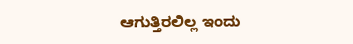ಆಗುತ್ತಿರಲಿಲ್ಲ ಇಂದು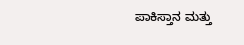ಪಾಕಿಸ್ತಾನ ಮತ್ತು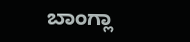ಬಾಂಗ್ಲಾ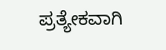ಪ್ರತ್ಯೇಕವಾಗಿ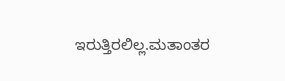ಇರುತ್ತಿರಲಿಲ್ಲ.ಮತಾಂತರ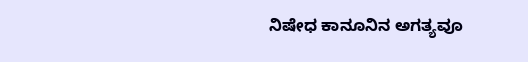ನಿಷೇಧ ಕಾನೂನಿನ ಅಗತ್ಯವೂ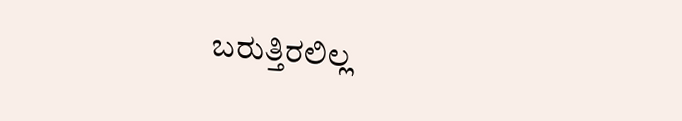ಬರುತ್ತಿರಲಿಲ್ಲ